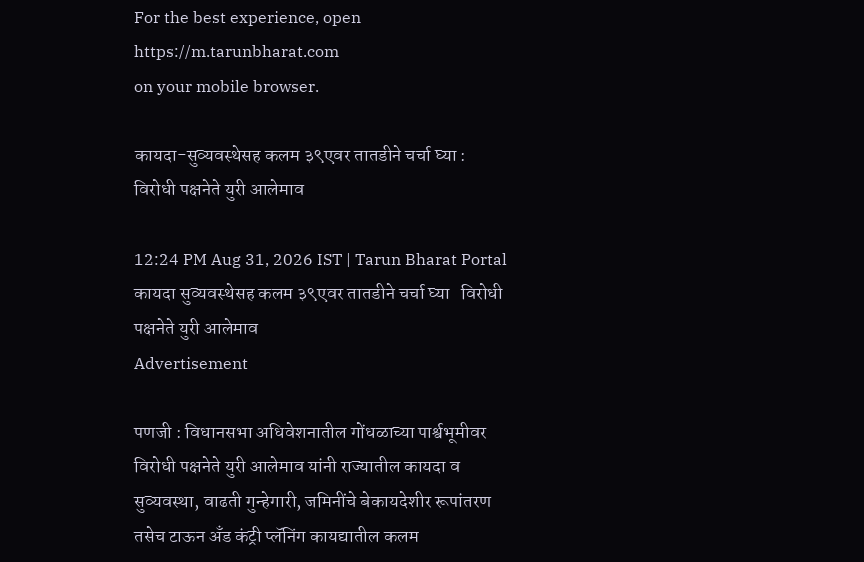For the best experience, open
https://m.tarunbharat.com
on your mobile browser.

कायदा-सुव्यवस्थेसह कलम ३९एवर तातडीने चर्चा घ्या : विरोधी पक्षनेते युरी आलेमाव

12:24 PM Aug 31, 2026 IST | Tarun Bharat Portal
कायदा सुव्यवस्थेसह कलम ३९एवर तातडीने चर्चा घ्या   विरोधी पक्षनेते युरी आलेमाव
Advertisement

पणजी : विधानसभा अधिवेशनातील गोंधळाच्या पार्श्वभूमीवर विरोधी पक्षनेते युरी आलेमाव यांनी राज्यातील कायदा व सुव्यवस्था, वाढती गुन्हेगारी, जमिनींचे बेकायदेशीर रूपांतरण तसेच टाऊन अँड कंट्री प्लॅनिंग कायद्यातील कलम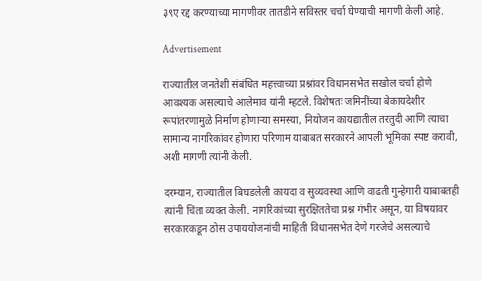३९ए रद्द करण्याच्या मागणीवर तातडीने सविस्तर चर्चा घेण्याची मागणी केली आहे.

Advertisement

राज्यातील जनतेशी संबंधित महत्त्वाच्या प्रश्नांवर विधानसभेत सखोल चर्चा होणे आवश्यक असल्याचे आलेमाव यांनी म्हटले. विशेषतः जमिनींच्या बेकायदेशीर रूपांतरणामुळे निर्माण होणाऱ्या समस्या, नियोजन कायद्यातील तरतुदी आणि त्याचा सामान्य नागरिकांवर होणारा परिणाम याबाबत सरकारने आपली भूमिका स्पष्ट करावी, अशी मागणी त्यांनी केली.

दरम्यान, राज्यातील बिघडलेली कायदा व सुव्यवस्था आणि वाढती गुन्हेगारी याबाबतही त्यांनी चिंता व्यक्त केली. नागरिकांच्या सुरक्षिततेचा प्रश्न गंभीर असून, या विषयावर सरकारकडून ठोस उपाययोजनांची माहिती विधानसभेत देणे गरजेचे असल्याचे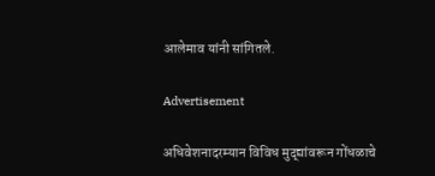आलेमाव यांनी सांगितले.

Advertisement

अधिवेशनादरम्यान विविध मुद्द्यांवरून गोंधळाचे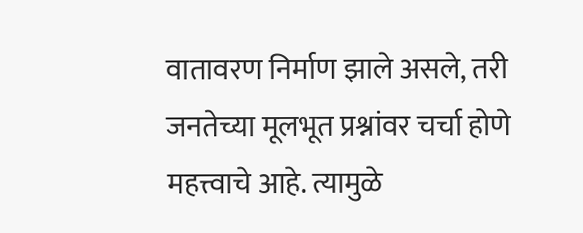वातावरण निर्माण झाले असले, तरी जनतेच्या मूलभूत प्रश्नांवर चर्चा होणे महत्त्वाचे आहे. त्यामुळे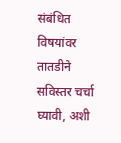संबंधित विषयांवर तातडीने सविस्तर चर्चा घ्यावी, अशी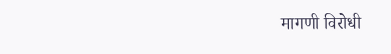मागणी विरोधी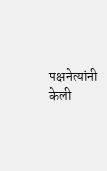पक्षनेत्यांनी केली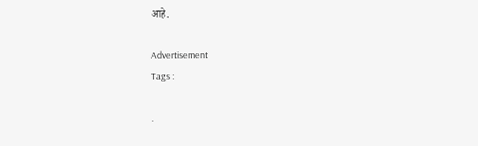आहे.

Advertisement
Tags :

.